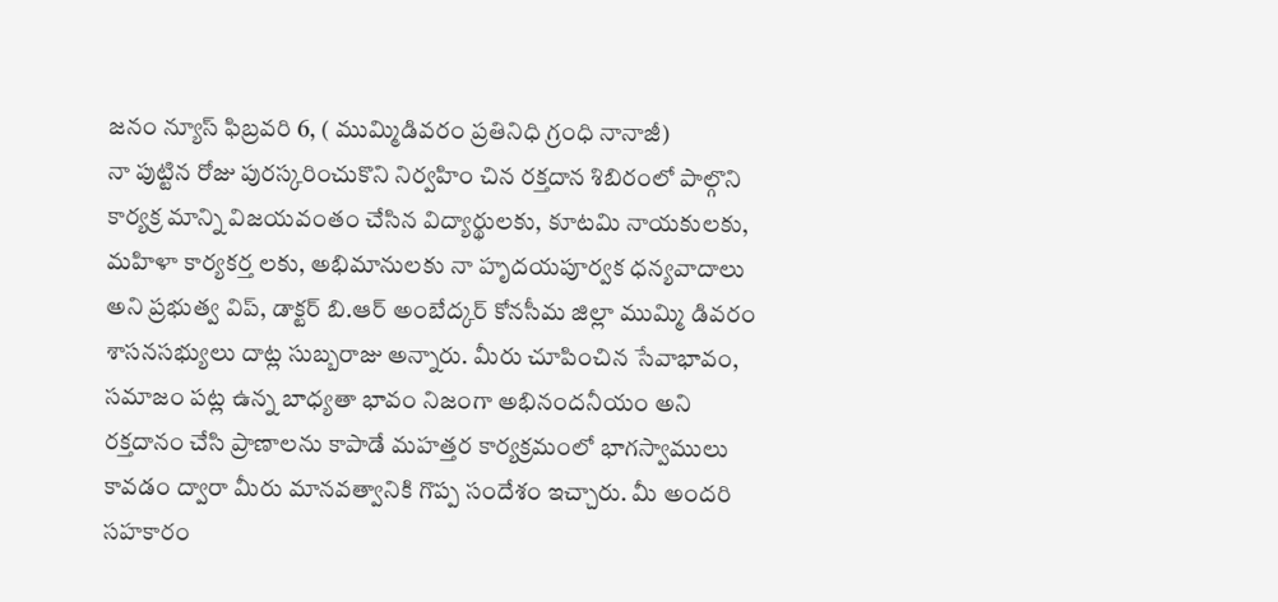జనం న్యూస్ ఫిబ్రవరి 6, ( ముమ్మిడివరం ప్రతినిధి గ్రంధి నానాజీ)
నా పుట్టిన రోజు పురస్కరించుకొని నిర్వహిం చిన రక్తదాన శిబిరంలో పాల్గొని కార్యక్ర మాన్ని విజయవంతం చేసిన విద్యార్థులకు, కూటమి నాయకులకు, మహిళా కార్యకర్త లకు, అభిమానులకు నా హృదయపూర్వక ధన్యవాదాలు అని ప్రభుత్వ విప్, డాక్టర్ బి.ఆర్ అంబేద్కర్ కోనసీమ జిల్లా ముమ్మి డివరం శాసనసభ్యులు దాట్ల సుబ్బరాజు అన్నారు. మీరు చూపించిన సేవాభావం, సమాజం పట్ల ఉన్న బాధ్యతా భావం నిజంగా అభినందనీయం అని రక్తదానం చేసి ప్రాణాలను కాపాడే మహత్తర కార్యక్రమంలో భాగస్వాములు కావడం ద్వారా మీరు మానవత్వానికి గొప్ప సందేశం ఇచ్చారు. మీ అందరి సహకారం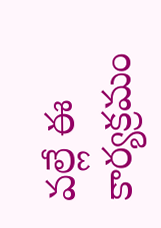వల్లే ఈ కార్యక్రమం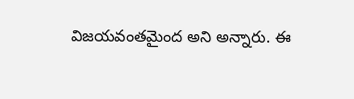విజయవంతమైంద అని అన్నారు. ఈ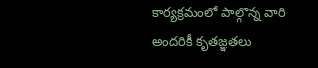కార్యక్రమంలో పాల్గొన్న వారి అందరికీ కృతజ్ఞతలు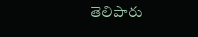తెలిపారు